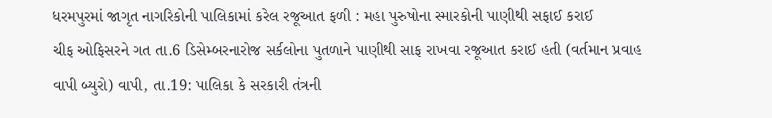ધરમપુરમાં જાગૃત નાગરિકોની પાલિકામાં કરેલ રજૂઆત ફળી : મહા પુરુષોના સ્મારકોની પાણીથી સફાઈ કરાઈ
ચીફ ઓફિસરને ગત તા.6 ડિસેમ્બરનારોજ સર્કલોના પુતળાને પાણીથી સાફ રાખવા રજૂઆત કરાઈ હતી (વર્તમાન પ્રવાહ વાપી બ્યુરો) વાપી, તા.19: પાલિકા કે સરકારી તંત્રની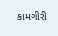કામગીરી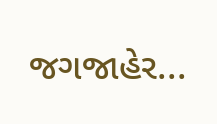જગજાહેર...